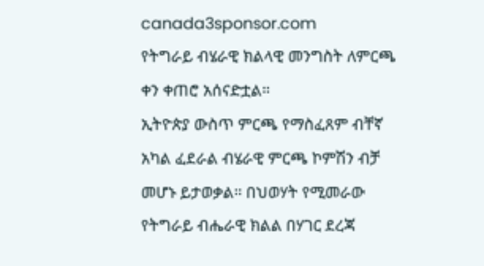canada3sponsor.com
የትግራይ ብሄራዊ ክልላዊ መንግስት ለምርጫ ቀን ቀጠሮ አሰናድቷል።
ኢትዮጵያ ውስጥ ምርጫ የማስፈጸም ብቸኛ አካል ፈደራል ብሄራዊ ምርጫ ኮምሽን ብቻ መሆኑ ይታወቃል። በህወሃት የሚመራው የትግራይ ብሔራዊ ክልል በሃገር ደረጃ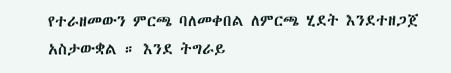የተራዘመውን ምርጫ ባለመቀበል ለምርጫ ሂደት እንደተዘጋጀ አስታውቋል ። እንደ ትግራይ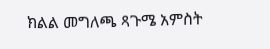ክልል መግለጫ ጻጉሜ አምስት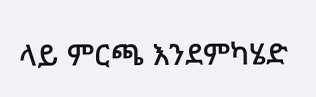ላይ ምርጫ እንደምካሄድ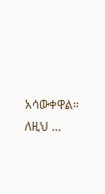አሳውቀዋል። ለዚህ …